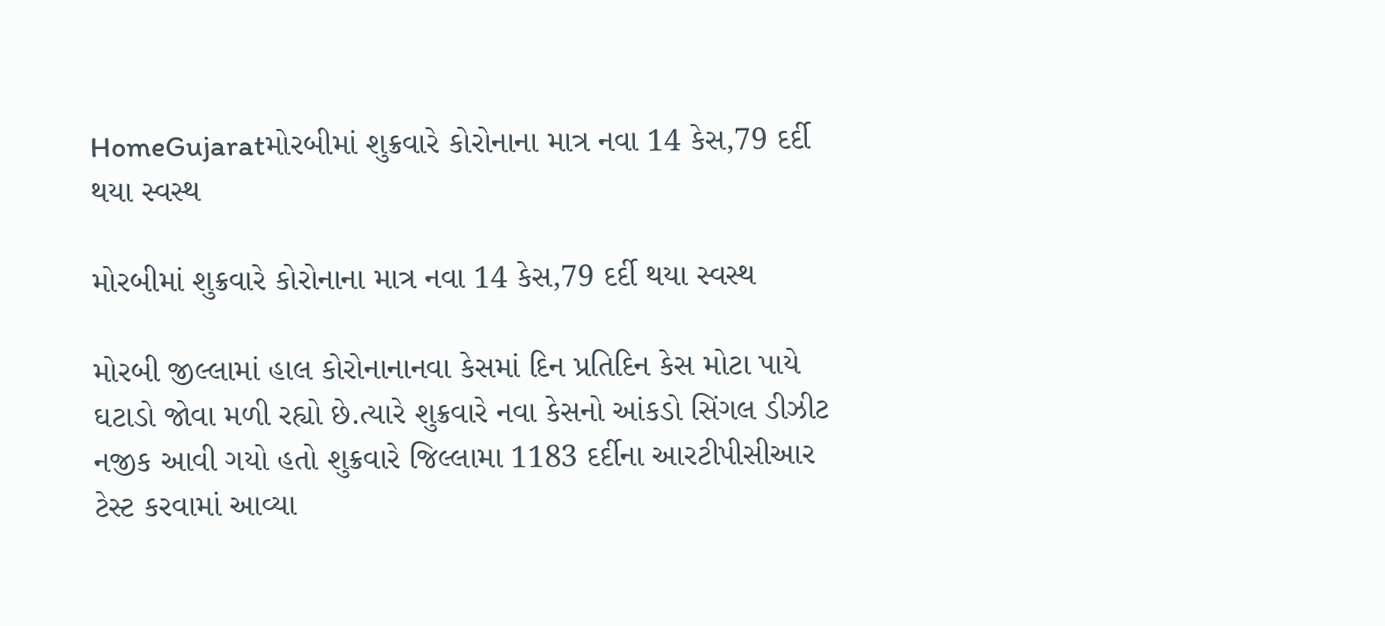HomeGujaratમોરબીમાં શુક્રવારે કોરોનાના માત્ર નવા 14 કેસ,79 દર્દી થયા સ્વસ્થ

મોરબીમાં શુક્રવારે કોરોનાના માત્ર નવા 14 કેસ,79 દર્દી થયા સ્વસ્થ

મોરબી જીલ્લામાં હાલ કોરોનાનાનવા કેસમાં દિન પ્રતિદિન કેસ મોટા પાયે ઘટાડો જોવા મળી રહ્યો છે.ત્યારે શુક્રવારે નવા કેસનો આંકડો સિંગલ ડીઝીટ નજીક આવી ગયો હતો શુક્રવારે જિલ્લામા 1183 દર્દીના આરટીપીસીઆર ટેસ્ટ કરવામાં આવ્યા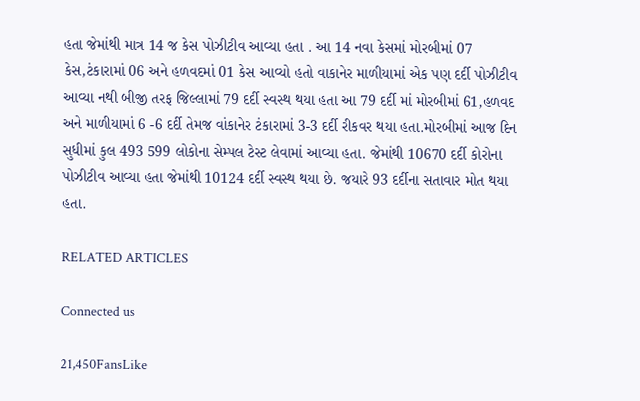હતા જેમાંથી માત્ર 14 જ કેસ પોઝીટીવ આવ્યા હતા . આ 14 નવા કેસમાં મોરબીમાં 07 કેસ,ટંકારામાં 06 અને હળવદમાં 01 કેસ આવ્યો હતો વાકાનેર માળીયામાં એક પણ દર્દી પોઝીટીવ આવ્યા નથી બીજી તરફ જિલ્લામાં 79 દર્દી સ્વસ્થ થયા હતા આ 79 દર્દી માં મોરબીમાં 61,હળવદ અને માળીયામાં 6 -6 દર્દી તેમજ વાંકાનેર ટંકારામાં 3-3 દર્દી રીકવર થયા હતા.મોરબીમાં આજ દિન સુધીમાં કુલ 493 599 લોકોના સેમ્પલ ટેસ્ટ લેવામાં આવ્યા હતા. જેમાંથી 10670 દર્દી કોરોના પોઝીટીવ આવ્યા હતા જેમાંથી 10124 દર્દી સ્વસ્થ થયા છે. જયારે 93 દર્દીના સતાવાર મોત થયા હતા.

RELATED ARTICLES

Connected us

21,450FansLike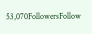53,070FollowersFollow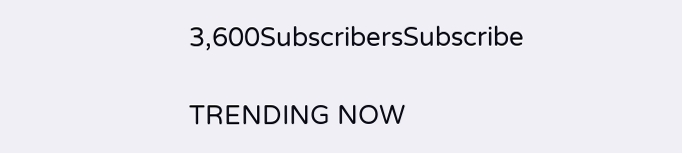3,600SubscribersSubscribe

TRENDING NOW